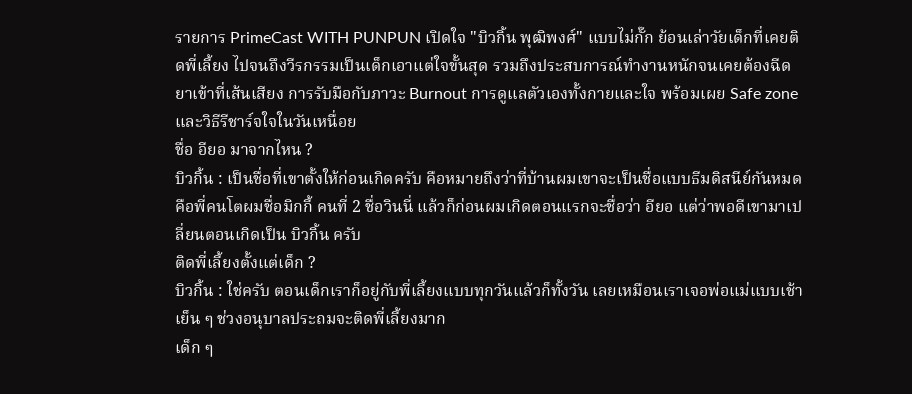รายการ PrimeCast WITH PUNPUN เปิดใจ "บิวกิ้น พุฒิพงศ์" แบบไม่กั๊ก ย้อนเล่าวัยเด็กที่เคยติดพี่เลี้ยง ไปจนถึงวีรกรรมเป็นเด็กเอาแต่ใจขั้นสุด รวมถึงประสบการณ์ทำงานหนักจนเคยต้องฉีดยาเข้าที่เส้นเสียง การรับมือกับภาวะ Burnout การดูแลตัวเองทั้งกายและใจ พร้อมเผย Safe zone และวิธีรีชาร์จใจในวันเหนื่อย
ชื่อ อียอ มาจากไหน ?
บิวกิ้น : เป็นชื่อที่เขาตั้งให้ก่อนเกิดครับ คือหมายถึงว่าที่บ้านผมเขาจะเป็นชื่อแบบธีมดิสนีย์กันหมด คือพี่คนโตผมชื่อมิกกี้ คนที่ 2 ชื่อวินนี่ แล้วก็ก่อนผมเกิดตอนแรกจะชื่อว่า อียอ แต่ว่าพอดีเขามาเปลี่ยนตอนเกิดเป็น บิวกิ้น ครับ
ติดพี่เลี้ยงตั้งแต่เด็ก ?
บิวกิ้น : ใช่ครับ ตอนเด็กเราก็อยู่กับพี่เลี้ยงแบบทุกวันแล้วก็ทั้งวัน เลยเหมือนเราเจอพ่อแม่แบบเช้าเย็น ๆ ช่วงอนุบาลประถมจะติดพี่เลี้ยงมาก
เด็ก ๆ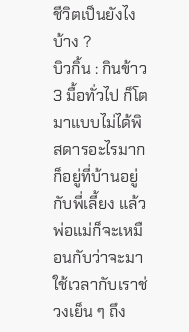ชีวิตเป็นยังไงบ้าง ?
บิวกิ้น : กินข้าว 3 มื้อทั่วไป ก็โตมาแบบไม่ได้พิสดารอะไรมาก ก็อยู่ที่บ้านอยู่กับพี่เลี้ยง แล้วพ่อแม่ก็จะเหมือนกับว่าจะมาใช้เวลากับเราช่วงเย็น ๆ ถึง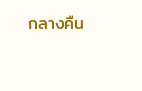กลางคืน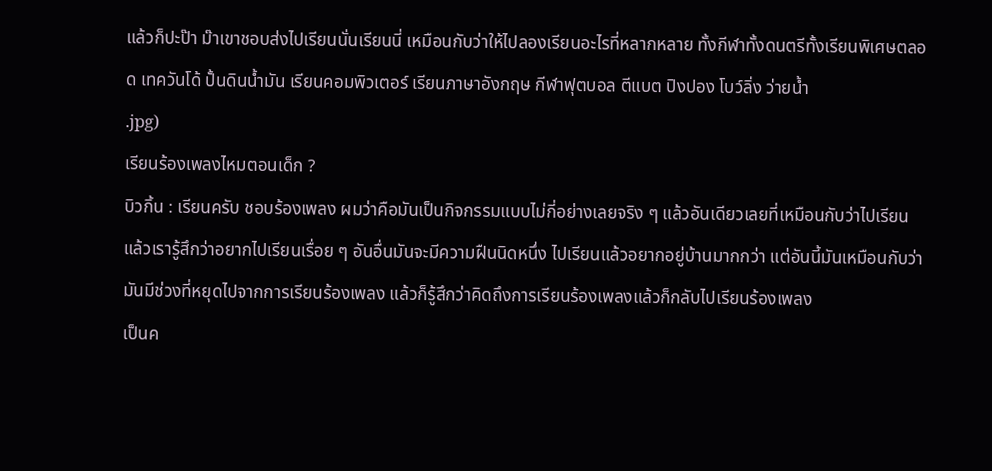แล้วก็ปะป๊า ม๊าเขาชอบส่งไปเรียนนั่นเรียนนี่ เหมือนกับว่าให้ไปลองเรียนอะไรที่หลากหลาย ทั้งกีฬาทั้งดนตรีทั้งเรียนพิเศษตลอด เทควันโด้ ปั้นดินน้ำมัน เรียนคอมพิวเตอร์ เรียนภาษาอังกฤษ กีฬาฟุตบอล ตีแบต ปิงปอง โบว์ลิ่ง ว่ายน้ำ
.jpg)
เรียนร้องเพลงไหมตอนเด็ก ?
บิวกิ้น : เรียนครับ ชอบร้องเพลง ผมว่าคือมันเป็นกิจกรรมแบบไม่กี่อย่างเลยจริง ๆ แล้วอันเดียวเลยที่เหมือนกับว่าไปเรียนแล้วเรารู้สึกว่าอยากไปเรียนเรื่อย ๆ อันอื่นมันจะมีความฝืนนิดหนึ่ง ไปเรียนแล้วอยากอยู่บ้านมากกว่า แต่อันนี้มันเหมือนกับว่ามันมีช่วงที่หยุดไปจากการเรียนร้องเพลง แล้วก็รู้สึกว่าคิดถึงการเรียนร้องเพลงแล้วก็กลับไปเรียนร้องเพลง
เป็นค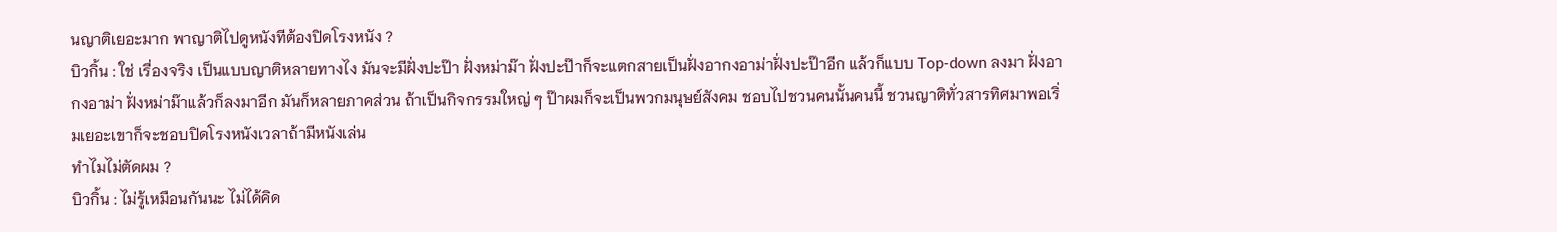นญาติเยอะมาก พาญาติไปดูหนังทีต้องปิดโรงหนัง ?
บิวกิ้น : ใช่ เรื่องจริง เป็นแบบญาติหลายทางไง มันจะมีฝั่งปะป๊า ฝั่งหม่าม๊า ฝั่งปะป๊าก็จะแตกสายเป็นฝั่งอากงอาม่าฝั่งปะป๊าอีก แล้วก็แบบ Top-down ลงมา ฝั่งอากงอาม่า ฝั่งหม่าม๊าแล้วก็ลงมาอีก มันก็หลายภาคส่วน ถ้าเป็นกิจกรรมใหญ่ ๆ ป๊าผมก็จะเป็นพวกมนุษย์สังคม ชอบไปชวนคนนั้นคนนี้ ชวนญาติทั่วสารทิศมาพอเริ่มเยอะเขาก็จะชอบปิดโรงหนังเวลาถ้ามีหนังเล่น
ทำไมไม่ตัดผม ?
บิวกิ้น : ไม่รู้เหมือนกันนะ ไม่ได้คิด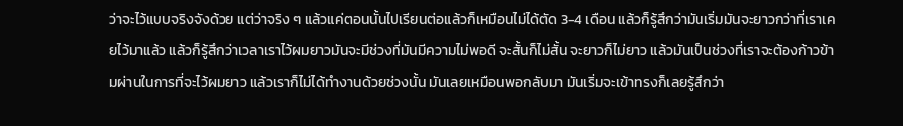ว่าจะไว้แบบจริงจังด้วย แต่ว่าจริง ๆ แล้วแค่ตอนนั้นไปเรียนต่อแล้วก็เหมือนไม่ได้ตัด 3-4 เดือน แล้วก็รู้สึกว่ามันเริ่มมันจะยาวกว่าที่เราเคยไว้มาแล้ว แล้วก็รู้สึกว่าเวลาเราไว้ผมยาวมันจะมีช่วงที่มันมีความไม่พอดี จะสั้นก็ไม่สั้น จะยาวก็ไม่ยาว แล้วมันเป็นช่วงที่เราจะต้องก้าวข้ามผ่านในการที่จะไว้ผมยาว แล้วเราก็ไม่ได้ทำงานด้วยช่วงนั้น มันเลยเหมือนพอกลับมา มันเริ่มจะเข้าทรงก็เลยรู้สึกว่า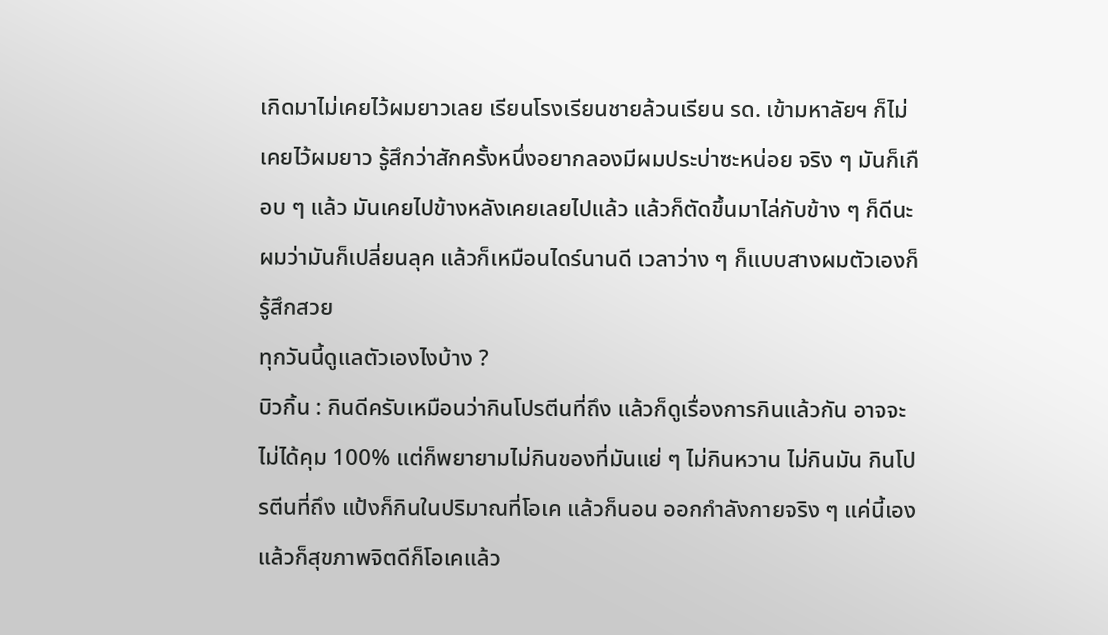เกิดมาไม่เคยไว้ผมยาวเลย เรียนโรงเรียนชายล้วนเรียน รด. เข้ามหาลัยฯ ก็ไม่เคยไว้ผมยาว รู้สึกว่าสักครั้งหนึ่งอยากลองมีผมประบ่าซะหน่อย จริง ๆ มันก็เกือบ ๆ แล้ว มันเคยไปข้างหลังเคยเลยไปแล้ว แล้วก็ตัดขึ้นมาไล่กับข้าง ๆ ก็ดีนะผมว่ามันก็เปลี่ยนลุค แล้วก็เหมือนไดร์นานดี เวลาว่าง ๆ ก็แบบสางผมตัวเองก็รู้สึกสวย
ทุกวันนี้ดูแลตัวเองไงบ้าง ?
บิวกิ้น : กินดีครับเหมือนว่ากินโปรตีนที่ถึง แล้วก็ดูเรื่องการกินแล้วกัน อาจจะไม่ได้คุม 100% แต่ก็พยายามไม่กินของที่มันแย่ ๆ ไม่กินหวาน ไม่กินมัน กินโปรตีนที่ถึง แป้งก็กินในปริมาณที่โอเค แล้วก็นอน ออกกำลังกายจริง ๆ แค่นี้เอง แล้วก็สุขภาพจิตดีก็โอเคแล้ว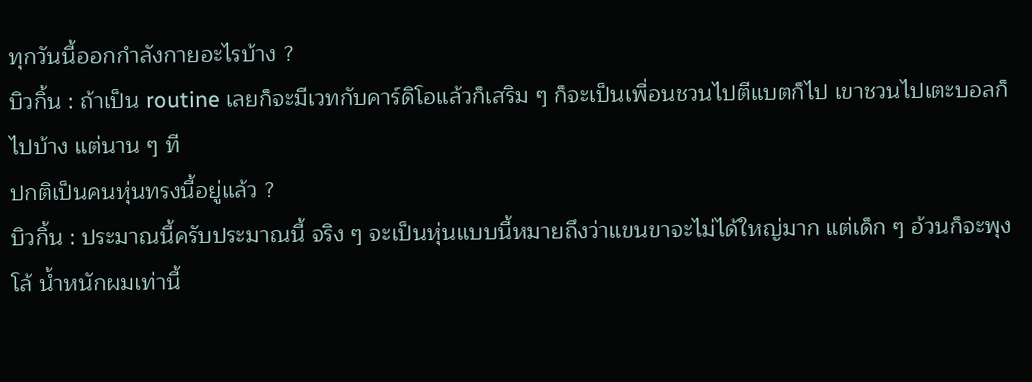ทุกวันนี้ออกกำลังกายอะไรบ้าง ?
บิวกิ้น : ถ้าเป็น routine เลยก็จะมีเวทกับคาร์ดิโอแล้วก็เสริม ๆ ก็จะเป็นเพื่อนชวนไปตีแบตก็ไป เขาชวนไปเตะบอลก็ไปบ้าง แต่นาน ๆ ที
ปกติเป็นคนหุ่นทรงนี้อยู่แล้ว ?
บิวกิ้น : ประมาณนี้ครับประมาณนี้ จริง ๆ จะเป็นหุ่นแบบนี้หมายถึงว่าแขนขาจะไม่ได้ใหญ่มาก แต่เด็ก ๆ อ้วนก็จะพุงโล้ น้ำหนักผมเท่านี้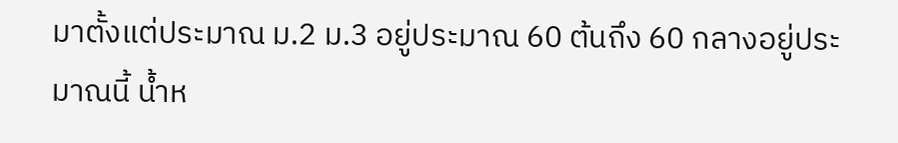มาตั้งแต่ประมาณ ม.2 ม.3 อยู่ประมาณ 60 ต้นถึง 60 กลางอยู่ประมาณนี้ น้ำห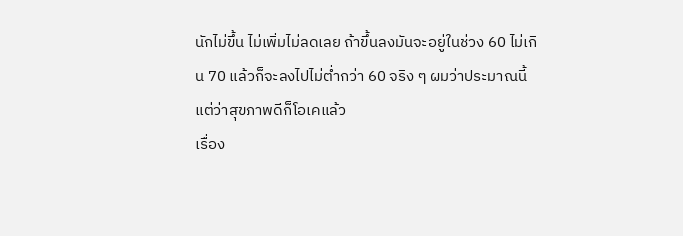นักไม่ขึ้น ไม่เพิ่มไม่ลดเลย ถ้าขึ้นลงมันจะอยู่ในช่วง 60 ไม่เกิน 70 แล้วก็จะลงไปไม่ต่ำกว่า 60 จริง ๆ ผมว่าประมาณนี้แต่ว่าสุขภาพดีก็โอเคแล้ว
เรื่อง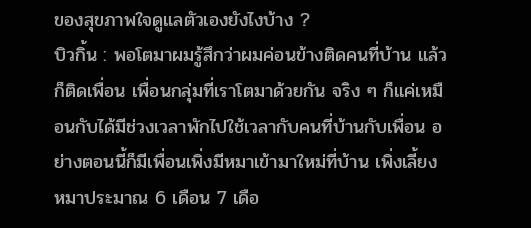ของสุขภาพใจดูแลตัวเองยังไงบ้าง ?
บิวกิ้น : พอโตมาผมรู้สึกว่าผมค่อนข้างติดคนที่บ้าน แล้วก็ติดเพื่อน เพื่อนกลุ่มที่เราโตมาด้วยกัน จริง ๆ ก็แค่เหมือนกับได้มีช่วงเวลาพักไปใช้เวลากับคนที่บ้านกับเพื่อน อย่างตอนนี้ก็มีเพื่อนเพิ่งมีหมาเข้ามาใหม่ที่บ้าน เพิ่งเลี้ยงหมาประมาณ 6 เดือน 7 เดือ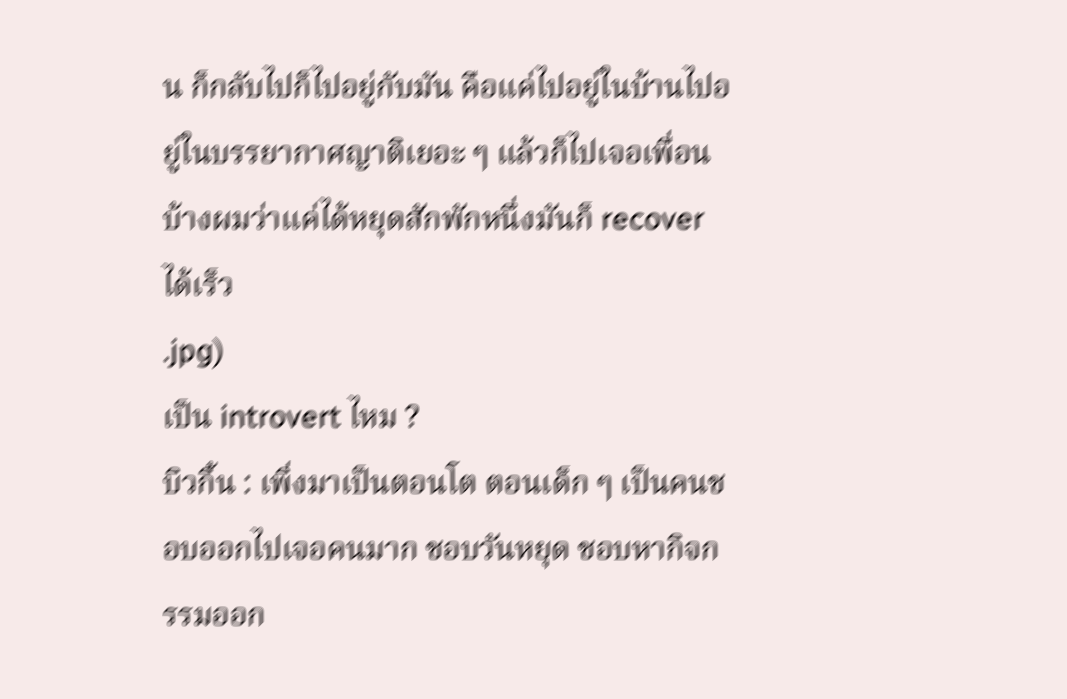น ก็กลับไปก็ไปอยู่กับมัน คือแค่ไปอยู่ในบ้านไปอยู่ในบรรยากาศญาติเยอะ ๆ แล้วก็ไปเจอเพื่อนบ้างผมว่าแค่ได้หยุดสักพักหนึ่งมันก็ recover ได้เร็ว
.jpg)
เป็น introvert ไหม ?
บิวกิ้น : เพิ่งมาเป็นตอนโต ตอนเด็ก ๆ เป็นคนชอบออกไปเจอคนมาก ชอบวันหยุด ชอบหากิจกรรมออก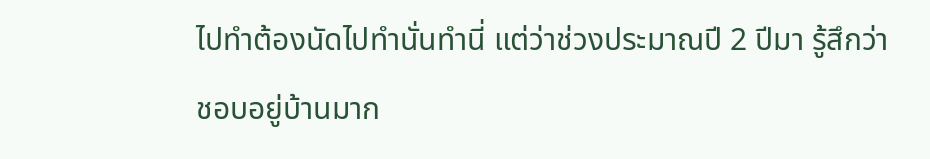ไปทำต้องนัดไปทำนั่นทำนี่ แต่ว่าช่วงประมาณปี 2 ปีมา รู้สึกว่าชอบอยู่บ้านมาก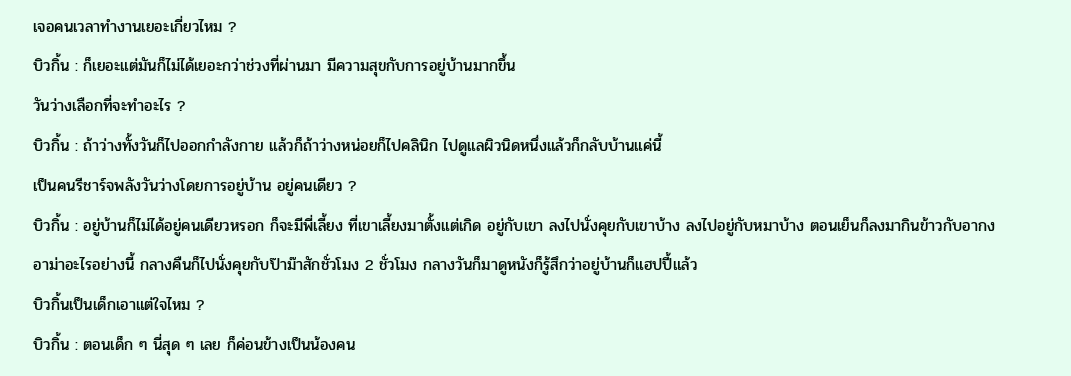เจอคนเวลาทำงานเยอะเกี่ยวไหม ?
บิวกิ้น : ก็เยอะแต่มันก็ไม่ได้เยอะกว่าช่วงที่ผ่านมา มีความสุขกับการอยู่บ้านมากขึ้น
วันว่างเลือกที่จะทำอะไร ?
บิวกิ้น : ถ้าว่างทั้งวันก็ไปออกกำลังกาย แล้วก็ถ้าว่างหน่อยก็ไปคลินิก ไปดูแลผิวนิดหนึ่งแล้วก็กลับบ้านแค่นี้
เป็นคนรีชาร์จพลังวันว่างโดยการอยู่บ้าน อยู่คนเดียว ?
บิวกิ้น : อยู่บ้านก็ไม่ได้อยู่คนเดียวหรอก ก็จะมีพี่เลี้ยง ที่เขาเลี้ยงมาตั้งแต่เกิด อยู่กับเขา ลงไปนั่งคุยกับเขาบ้าง ลงไปอยู่กับหมาบ้าง ตอนเย็นก็ลงมากินข้าวกับอากงอาม่าอะไรอย่างนี้ กลางคืนก็ไปนั่งคุยกับป๊าม๊าสักชั่วโมง 2 ชั่วโมง กลางวันก็มาดูหนังก็รู้สึกว่าอยู่บ้านก็แฮปปี้แล้ว
บิวกิ้นเป็นเด็กเอาแต่ใจไหม ?
บิวกิ้น : ตอนเด็ก ๆ นี่สุด ๆ เลย ก็ค่อนข้างเป็นน้องคน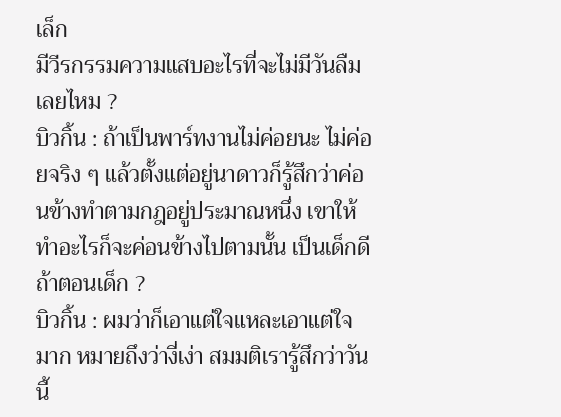เล็ก
มีวีรกรรมความแสบอะไรที่จะไม่มีวันลืมเลยไหม ?
บิวกิ้น : ถ้าเป็นพาร์ทงานไม่ค่อยนะ ไม่ค่อยจริง ๆ แล้วตั้งแต่อยู่นาดาวก็รู้สึกว่าค่อนข้างทำตามกฎอยู่ประมาณหนึ่ง เขาให้ทำอะไรก็จะค่อนข้างไปตามนั้น เป็นเด็กดี
ถ้าตอนเด็ก ?
บิวกิ้น : ผมว่าก็เอาแต่ใจแหละเอาแต่ใจมาก หมายถึงว่างี่เง่า สมมติเรารู้สึกว่าวันนี้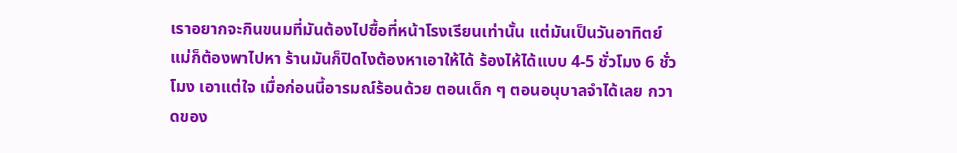เราอยากจะกินขนมที่มันต้องไปซื้อที่หน้าโรงเรียนเท่านั้น แต่มันเป็นวันอาทิตย์ แม่ก็ต้องพาไปหา ร้านมันก็ปิดไงต้องหาเอาให้ได้ ร้องไห้ได้แบบ 4-5 ชั่วโมง 6 ชั่วโมง เอาแต่ใจ เมื่อก่อนนี้อารมณ์ร้อนด้วย ตอนเด็ก ๆ ตอนอนุบาลจำได้เลย กวาดของ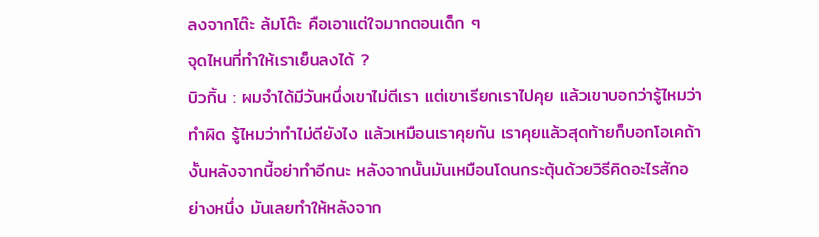ลงจากโต๊ะ ล้มโต๊ะ คือเอาแต่ใจมากตอนเด็ก ๆ
จุดไหนที่ทำให้เราเย็นลงได้ ?
บิวกิ้น : ผมจำได้มีวันหนึ่งเขาไม่ตีเรา แต่เขาเรียกเราไปคุย แล้วเขาบอกว่ารู้ไหมว่าทำผิด รู้ไหมว่าทำไม่ดียังไง แล้วเหมือนเราคุยกัน เราคุยแล้วสุดท้ายก็บอกโอเคถ้างั้นหลังจากนี้อย่าทำอีกนะ หลังจากนั้นมันเหมือนโดนกระตุ้นด้วยวิธีคิดอะไรสักอย่างหนึ่ง มันเลยทำให้หลังจาก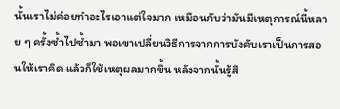นั้นเราไม่ค่อยทำอะไรเอาแต่ใจมาก เหมือนกับว่ามันมีเหตุการณ์นี้หลาย ๆ ครั้งซ้ำไปซ้ำมา พอเขาเปลี่ยนวิธีการจากการบังคับเราเป็นการสอนให้เราคิด แล้วก็ใช้เหตุผลมากขึ้น หลังจากนั้นรู้สึ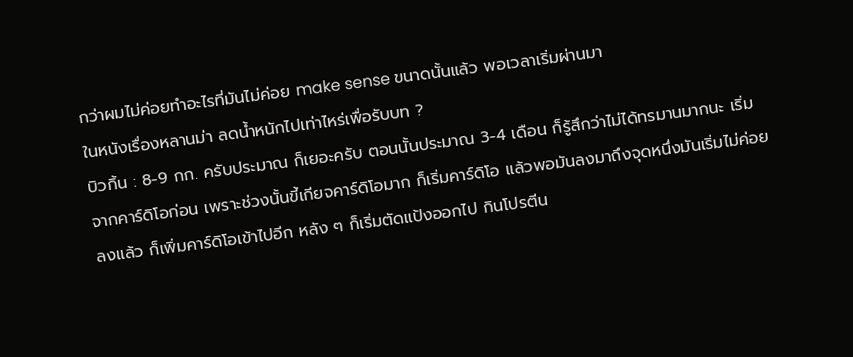กว่าผมไม่ค่อยทำอะไรที่มันไม่ค่อย make sense ขนาดนั้นแล้ว พอเวลาเริ่มผ่านมา
ในหนังเรื่องหลานม่า ลดน้ำหนักไปเท่าไหร่เพื่อรับบท ?
บิวกิ้น : 8-9 กก. ครับประมาณ ก็เยอะครับ ตอนนั้นประมาณ 3-4 เดือน ก็รู้สึกว่าไม่ได้ทรมานมากนะ เริ่มจากคาร์ดิโอก่อน เพราะช่วงนั้นขี้เกียจคาร์ดิโอมาก ก็เริ่มคาร์ดิโอ แล้วพอมันลงมาถึงจุดหนึ่งมันเริ่มไม่ค่อยลงแล้ว ก็เพิ่มคาร์ดิโอเข้าไปอีก หลัง ๆ ก็เริ่มตัดแป้งออกไป กินโปรตีน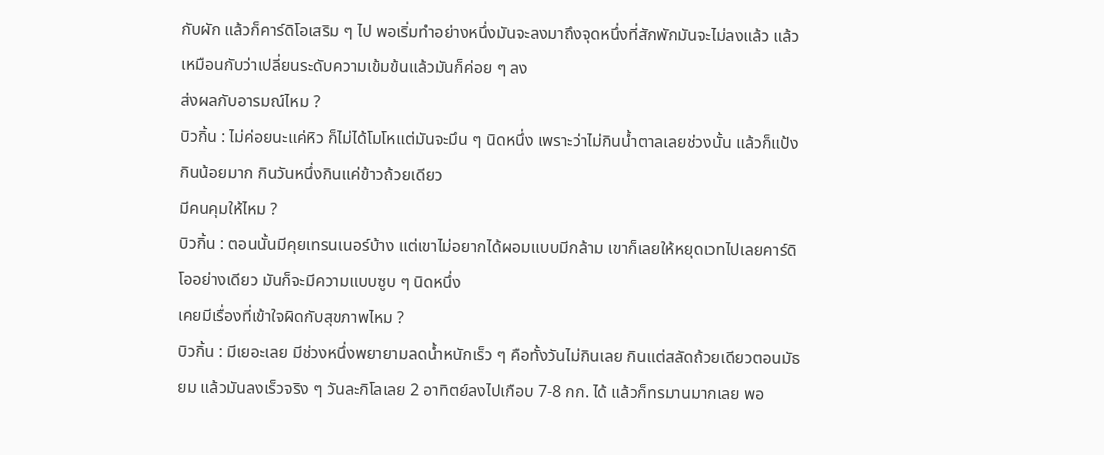กับผัก แล้วก็คาร์ดิโอเสริม ๆ ไป พอเริ่มทำอย่างหนึ่งมันจะลงมาถึงจุดหนึ่งที่สักพักมันจะไม่ลงแล้ว แล้วเหมือนกับว่าเปลี่ยนระดับความเข้มข้นแล้วมันก็ค่อย ๆ ลง
ส่งผลกับอารมณ์ไหม ?
บิวกิ้น : ไม่ค่อยนะแค่หิว ก็ไม่ได้โมโหแต่มันจะมึน ๆ นิดหนึ่ง เพราะว่าไม่กินน้ำตาลเลยช่วงนั้น แล้วก็แป้งกินน้อยมาก กินวันหนึ่งกินแค่ข้าวถ้วยเดียว
มีคนคุมให้ไหม ?
บิวกิ้น : ตอนนั้นมีคุยเทรนเนอร์บ้าง แต่เขาไม่อยากได้ผอมแบบมีกล้าม เขาก็เลยให้หยุดเวทไปเลยคาร์ดิโออย่างเดียว มันก็จะมีความแบบซูบ ๆ นิดหนึ่ง
เคยมีเรื่องที่เข้าใจผิดกับสุขภาพไหม ?
บิวกิ้น : มีเยอะเลย มีช่วงหนึ่งพยายามลดน้ำหนักเร็ว ๆ คือทั้งวันไม่กินเลย กินแต่สลัดถ้วยเดียวตอนมัธยม แล้วมันลงเร็วจริง ๆ วันละกิโลเลย 2 อาทิตย์ลงไปเกือบ 7-8 กก. ได้ แล้วก็ทรมานมากเลย พอ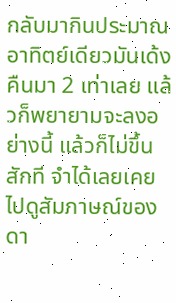กลับมากินประมาณอาทิตย์เดียวมันเด้งคืนมา 2 เท่าเลย แล้วก็พยายามจะลงอย่างนี้ แล้วก็ไม่ขึ้นสักที จำได้เลยเคยไปดูสัมภาษณ์ของดา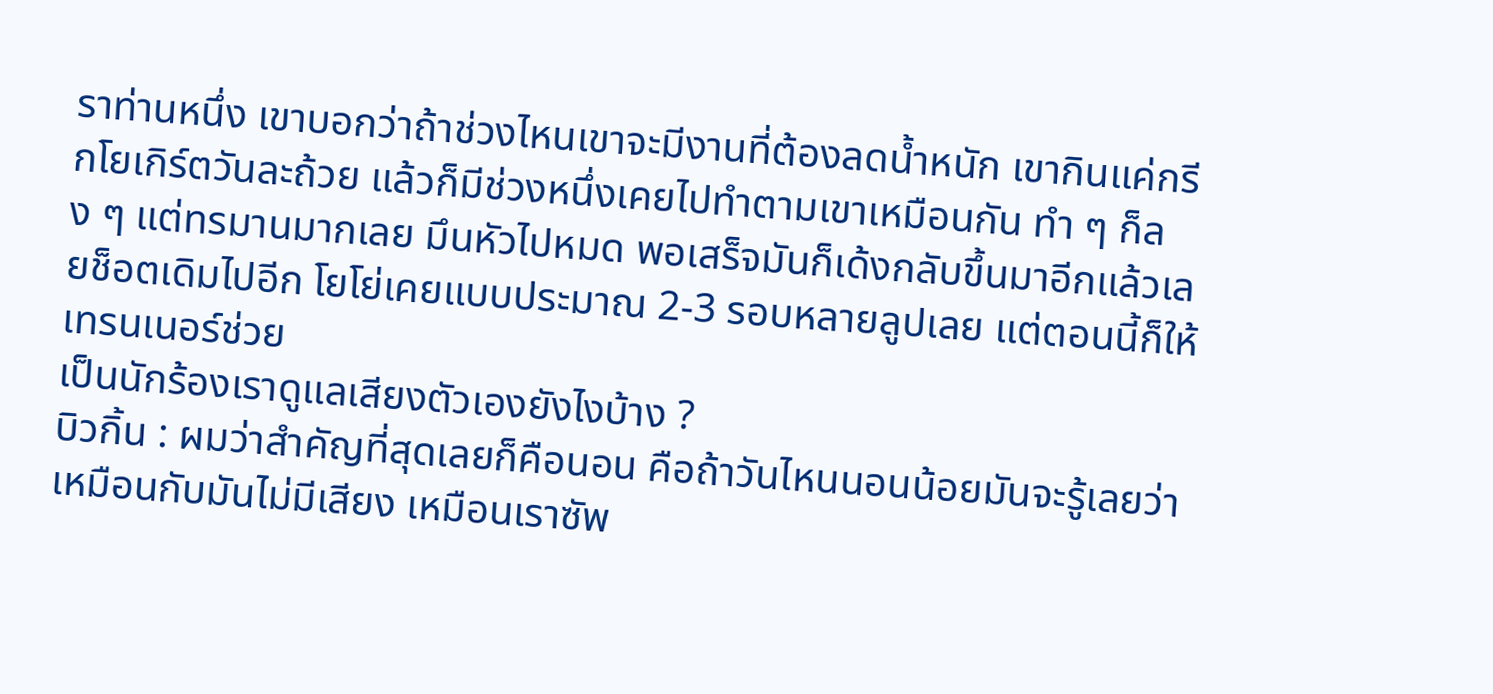ราท่านหนึ่ง เขาบอกว่าถ้าช่วงไหนเขาจะมีงานที่ต้องลดน้ำหนัก เขากินแค่กรีกโยเกิร์ตวันละถ้วย แล้วก็มีช่วงหนึ่งเคยไปทำตามเขาเหมือนกัน ทำ ๆ ก็ลง ๆ แต่ทรมานมากเลย มึนหัวไปหมด พอเสร็จมันก็เด้งกลับขึ้นมาอีกแล้วเลยช็อตเดิมไปอีก โยโย่เคยแบบประมาณ 2-3 รอบหลายลูปเลย แต่ตอนนี้ก็ให้เทรนเนอร์ช่วย
เป็นนักร้องเราดูแลเสียงตัวเองยังไงบ้าง ?
บิวกิ้น : ผมว่าสำคัญที่สุดเลยก็คือนอน คือถ้าวันไหนนอนน้อยมันจะรู้เลยว่าเหมือนกับมันไม่มีเสียง เหมือนเราซัพ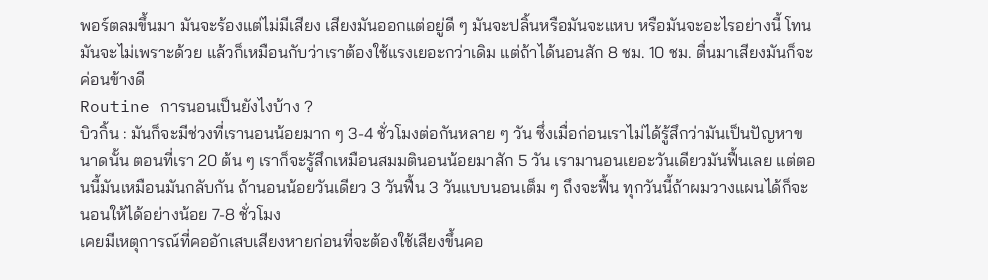พอร์ตลมขึ้นมา มันจะร้องแต่ไม่มีเสียง เสียงมันออกแต่อยู่ดี ๆ มันจะปลิ้นหรือมันจะแหบ หรือมันจะอะไรอย่างนี้ โทนมันจะไม่เพราะด้วย แล้วก็เหมือนกับว่าเราต้องใช้แรงเยอะกว่าเดิม แต่ถ้าได้นอนสัก 8 ชม. 10 ชม. ตื่นมาเสียงมันก็จะค่อนข้างดี
Routine การนอนเป็นยังไงบ้าง ?
บิวกิ้น : มันก็จะมีช่วงที่เรานอนน้อยมาก ๆ 3-4 ชั่วโมงต่อกันหลาย ๆ วัน ซึ่งเมื่อก่อนเราไม่ได้รู้สึกว่ามันเป็นปัญหาขนาดนั้น ตอนที่เรา 20 ต้น ๆ เราก็จะรู้สึกเหมือนสมมตินอนน้อยมาสัก 5 วัน เรามานอนเยอะวันเดียวมันฟื้นเลย แต่ตอนนี้มันเหมือนมันกลับกัน ถ้านอนน้อยวันเดียว 3 วันฟื้น 3 วันแบบนอนเต็ม ๆ ถึงจะฟื้น ทุกวันนี้ถ้าผมวางแผนได้ก็จะนอนให้ได้อย่างน้อย 7-8 ชั่วโมง
เคยมีเหตุการณ์ที่คออักเสบเสียงหายก่อนที่จะต้องใช้เสียงขึ้นคอ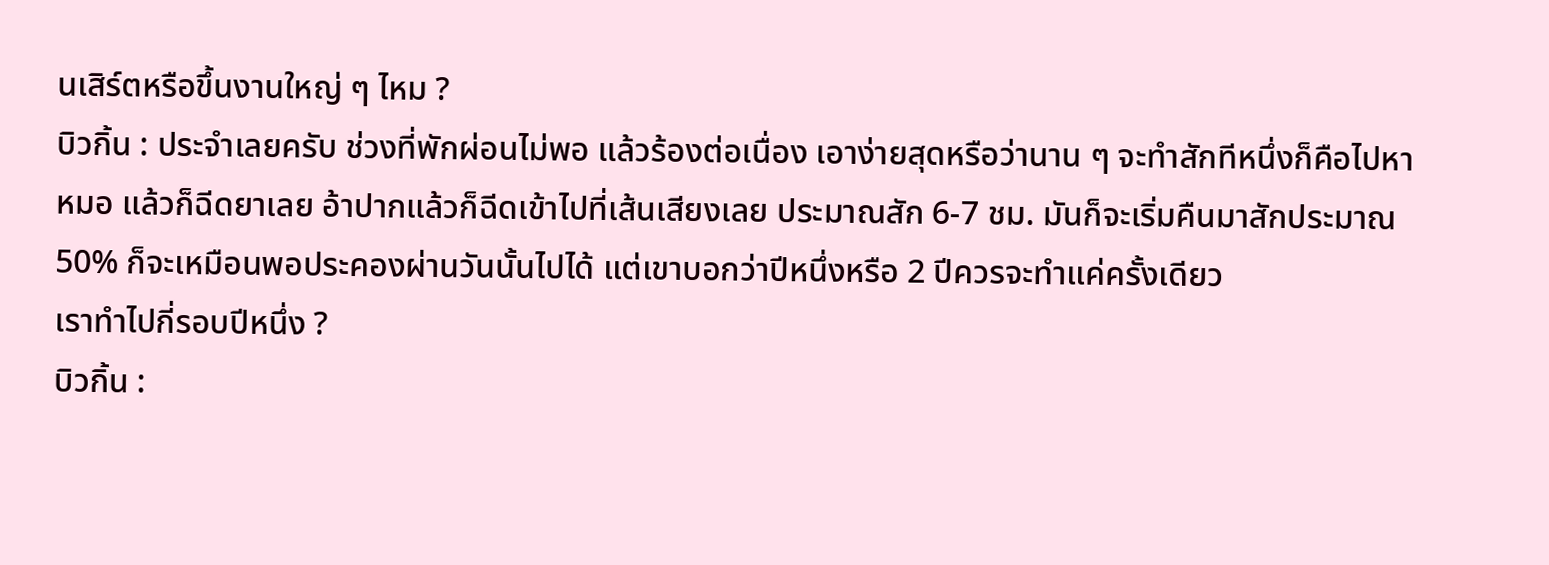นเสิร์ตหรือขึ้นงานใหญ่ ๆ ไหม ?
บิวกิ้น : ประจำเลยครับ ช่วงที่พักผ่อนไม่พอ แล้วร้องต่อเนื่อง เอาง่ายสุดหรือว่านาน ๆ จะทำสักทีหนึ่งก็คือไปหาหมอ แล้วก็ฉีดยาเลย อ้าปากแล้วก็ฉีดเข้าไปที่เส้นเสียงเลย ประมาณสัก 6-7 ชม. มันก็จะเริ่มคืนมาสักประมาณ 50% ก็จะเหมือนพอประคองผ่านวันนั้นไปได้ แต่เขาบอกว่าปีหนึ่งหรือ 2 ปีควรจะทำแค่ครั้งเดียว
เราทำไปกี่รอบปีหนึ่ง ?
บิวกิ้น :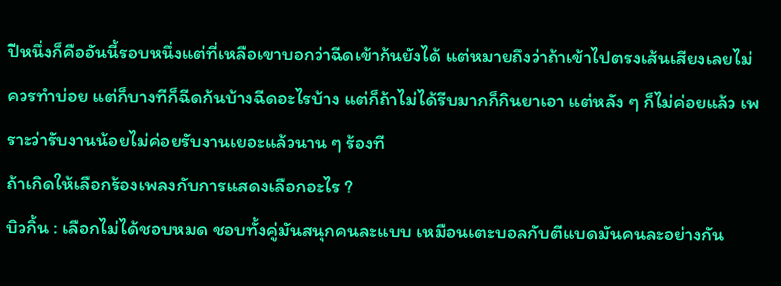ปีหนึ่งก็คืออันนี้รอบหนึ่งแต่ที่เหลือเขาบอกว่าฉีดเข้าก้นยังได้ แต่หมายถึงว่าถ้าเข้าไปตรงเส้นเสียงเลยไม่ควรทำบ่อย แต่ก็บางทีก็ฉีดก้นบ้างฉีดอะไรบ้าง แต่ก็ถ้าไม่ได้รีบมากก็กินยาเอา แต่หลัง ๆ ก็ไม่ค่อยแล้ว เพราะว่ารับงานน้อยไม่ค่อยรับงานเยอะแล้วนาน ๆ ร้องที
ถ้าเกิดให้เลือกร้องเพลงกับการแสดงเลือกอะไร ?
บิวกิ้น : เลือกไม่ได้ชอบหมด ชอบทั้งคู่มันสนุกคนละแบบ เหมือนเตะบอลกับตีแบดมันคนละอย่างกัน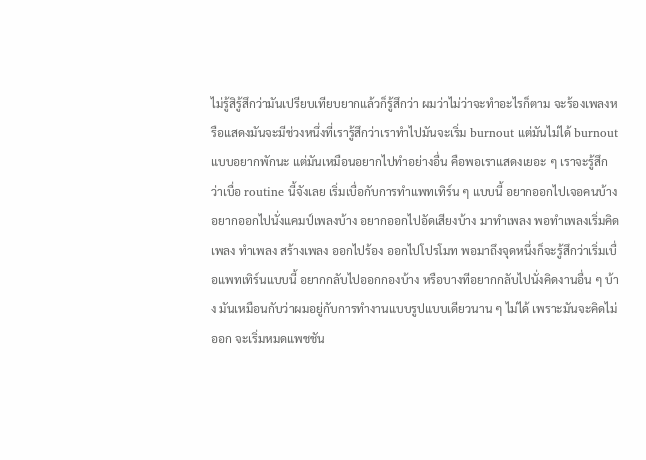ไม่รู้สิรู้สึกว่ามันเปรียบเทียบยากแล้วก็รู้สึกว่า ผมว่าไม่ว่าจะทำอะไรก็ตาม จะร้องเพลงหรือแสดงมันจะมีช่วงหนึ่งที่เรารู้สึกว่าเราทำไปมันจะเริ่ม burnout แต่มันไม่ได้ burnout แบบอยากพักนะ แต่มันเหมือนอยากไปทำอย่างอื่น คือพอเราแสดงเยอะ ๆ เราจะรู้สึกว่าเบื่อ routine นี้จังเลย เริ่มเบื่อกับการทำแพทเทิร์น ๆ แบบนี้ อยากออกไปเจอคนบ้าง อยากออกไปนั่งแคมป์เพลงบ้าง อยากออกไปอัดเสียงบ้าง มาทำเพลง พอทำเพลงเริ่มคิดเพลง ทำเพลง สร้างเพลง ออกไปร้อง ออกไปโปรโมท พอมาถึงจุดหนึ่งก็จะรู้สึกว่าเริ่มเบื่อแพทเทิร์นแบบนี้ อยากกลับไปออกกองบ้าง หรือบางทีอยากกลับไปนั่งคิดงานอื่น ๆ บ้าง มันเหมือนกับว่าผมอยู่กับการทำงานแบบรูปแบบเดียวนาน ๆ ไม่ได้ เพราะมันจะคิดไม่ออก จะเริ่มหมดแพชชัน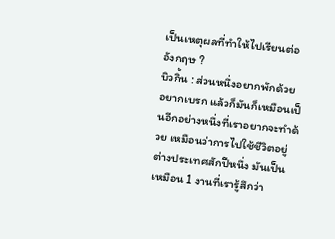เป็นเหตุผลที่ทำให้ไปเรียนต่ออังกฤษ ?
บิวกิ้น : ส่วนหนึ่งอยากพักด้วย อยากเบรก แล้วก็มันก็เหมือนเป็นอีกอย่างหนึ่งที่เราอยากจะทำด้วย เหมือนว่าการไปใช้ชีวิตอยู่ต่างประเทศสักปีหนึ่ง มันเป็นเหมือน 1 งานที่เรารู้สึกว่า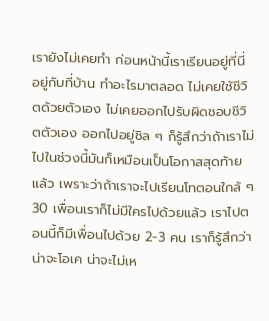เรายังไม่เคยทำ ก่อนหน้านี้เราเรียนอยู่ที่นี่ อยู่กับที่บ้าน ทำอะไรมาตลอด ไม่เคยใช้ชีวิตด้วยตัวเอง ไม่เคยออกไปรับผิดชอบชีวิตตัวเอง ออกไปอยู่ชิล ๆ ก็รู้สึกว่าถ้าเราไม่ไปในช่วงนี้มันก็เหมือนเป็นโอกาสสุดท้ายแล้ว เพราะว่าถ้าเราจะไปเรียนโทตอนใกล้ ๆ 30 เพื่อนเราก็ไม่มีใครไปด้วยแล้ว เราไปตอนนี้ก็มีเพื่อนไปด้วย 2-3 คน เราก็รู้สึกว่าน่าจะโอเค น่าจะไม่เห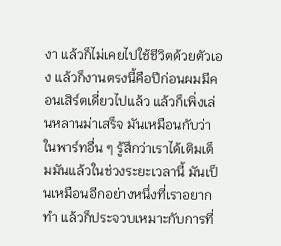งา แล้วก็ไม่เคยไปใช้ชีวิตด้วยตัวเอง แล้วก็งานตรงนี้คือปีก่อนผมมีคอนเสิร์ตเดี่ยวไปแล้ว แล้วก็เพิ่งเล่นหลานม่าเสร็จ มันเหมือนกับว่าในพาร์ทอื่น ๆ รู้สึกว่าเราได้เติมเต็มมันแล้วในช่วงระยะเวลานี้ มันเป็นเหมือนอีกอย่างหนึ่งที่เราอยากทำ แล้วก็ประจวบเหมาะกับการที่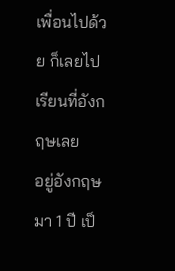เพื่อนไปด้วย ก็เลยไปเรียนที่อังกฤษเลย
อยู่อังกฤษมา 1 ปี เป็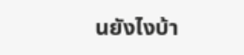นยังไงบ้า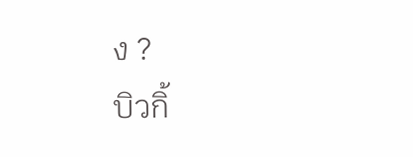ง ?
บิวกิ้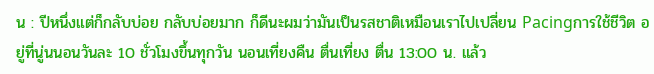น : ปีหนึ่งแต่ก็กลับบ่อย กลับบ่อยมาก ก็ดีนะผมว่ามันเป็นรสชาติเหมือนเราไปเปลี่ยน Pacingการใช้ชีวิต อยู่ที่นู่นนอนวันละ 10 ชั่วโมงขึ้นทุกวัน นอนเที่ยงคืน ตื่นเที่ยง ตื่น 13:00 น. แล้ว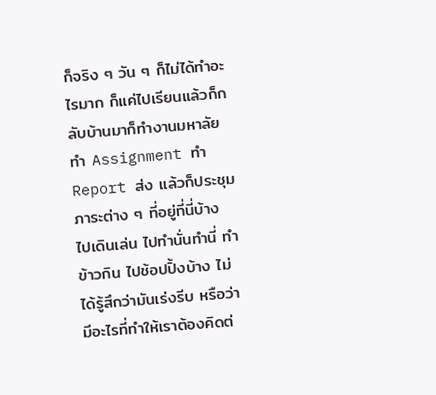ก็จริง ๆ วัน ๆ ก็ไม่ได้ทำอะไรมาก ก็แค่ไปเรียนแล้วก็กลับบ้านมาก็ทำงานมหาลัย ทำ Assignment ทำ Report ส่ง แล้วก็ประชุมภาระต่าง ๆ ที่อยู่ที่นี่บ้าง ไปเดินเล่น ไปทำนั่นทำนี่ ทำข้าวกิน ไปช้อปปิ้งบ้าง ไม่ได้รู้สึกว่ามันเร่งรีบ หรือว่ามีอะไรที่ทำให้เราต้องคิดต่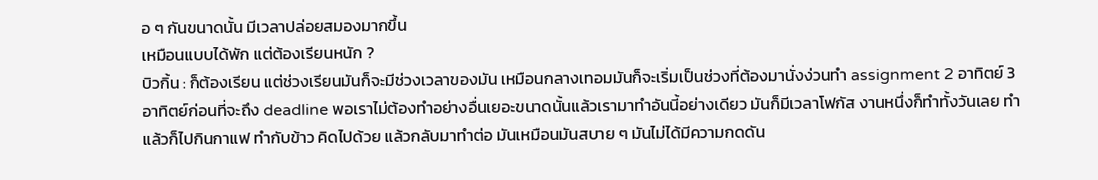อ ๆ กันขนาดนั้น มีเวลาปล่อยสมองมากขึ้น
เหมือนแบบได้พัก แต่ต้องเรียนหนัก ?
บิวกิ้น : ก็ต้องเรียน แต่ช่วงเรียนมันก็จะมีช่วงเวลาของมัน เหมือนกลางเทอมมันก็จะเริ่มเป็นช่วงที่ต้องมานั่งง่วนทำ assignment 2 อาทิตย์ 3 อาทิตย์ก่อนที่จะถึง deadline พอเราไม่ต้องทำอย่างอื่นเยอะขนาดนั้นแล้วเรามาทำอันนี้อย่างเดียว มันก็มีเวลาโฟกัส งานหนึ่งก็ทำทั้งวันเลย ทำแล้วก็ไปกินกาแฟ ทำกับข้าว คิดไปด้วย แล้วกลับมาทำต่อ มันเหมือนมันสบาย ๆ มันไม่ได้มีความกดดัน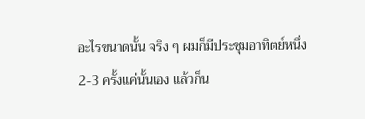อะไรขนาดนั้น จริง ๆ ผมก็มีประชุมอาทิตย์หนึ่ง 2-3 ครั้งแค่นั้นเอง แล้วก็น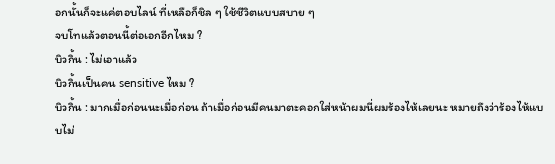อกนั้นก็จะแค่ตอบไลน์ ที่เหลือก็ชิล ๆ ใช้ชีวิตแบบสบาย ๆ
จบโทแล้วตอนนี้ต่อเอกอีกไหม ?
บิวกิ้น : ไม่เอาแล้ว
บิวกิ้นเป็นคน sensitive ไหม ?
บิวกิ้น : มากเมื่อก่อนนะเมื่อก่อน ถ้าเมื่อก่อนมีคนมาตะคอกใส่หน้าผมนี่ผมร้องไห้เลยนะ หมายถึงว่าร้องไห้แบบไม่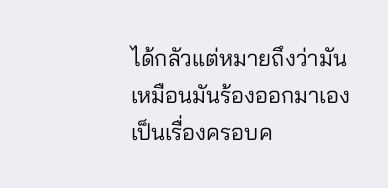ได้กลัวแต่หมายถึงว่ามันเหมือนมันร้องออกมาเอง เป็นเรื่องครอบค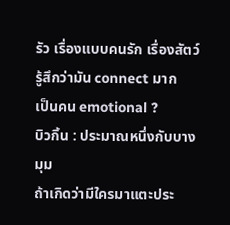รัว เรื่องแบบคนรัก เรื่องสัตว์ รู้สึกว่ามัน connect มาก
เป็นคน emotional ?
บิวกิ้น : ประมาณหนึ่งกับบางมุม
ถ้าเกิดว่ามีใครมาแตะประ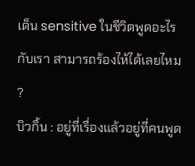เด็น sensitive ในชีวิตพูดอะไรกับเรา สามารถร้องไห้ได้เลยไหม ?
บิวกิ้น : อยู่ที่เรื่องแล้วอยู่ที่คนพูด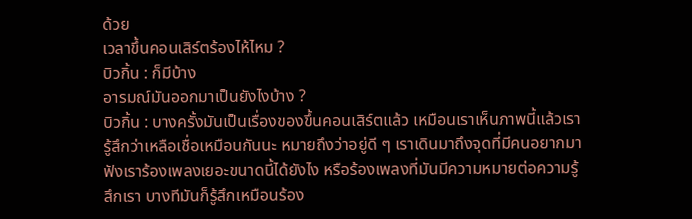ด้วย
เวลาขึ้นคอนเสิร์ตร้องไห้ไหม ?
บิวกิ้น : ก็มีบ้าง
อารมณ์มันออกมาเป็นยังไงบ้าง ?
บิวกิ้น : บางครั้งมันเป็นเรื่องของขึ้นคอนเสิร์ตแล้ว เหมือนเราเห็นภาพนี้แล้วเรารู้สึกว่าเหลือเชื่อเหมือนกันนะ หมายถึงว่าอยู่ดี ๆ เราเดินมาถึงจุดที่มีคนอยากมาฟังเราร้องเพลงเยอะขนาดนี้ได้ยังไง หรือร้องเพลงที่มันมีความหมายต่อความรู้สึกเรา บางทีมันก็รู้สึกเหมือนร้อง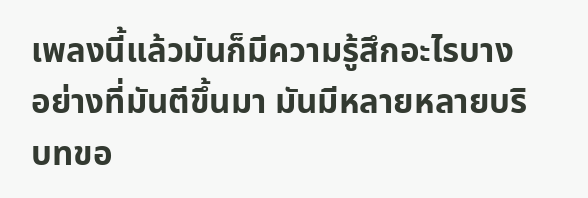เพลงนี้แล้วมันก็มีความรู้สึกอะไรบางอย่างที่มันตีขึ้นมา มันมีหลายหลายบริบทขอ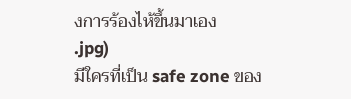งการร้องไห้ขึ้นมาเอง
.jpg)
มีใครที่เป็น safe zone ของ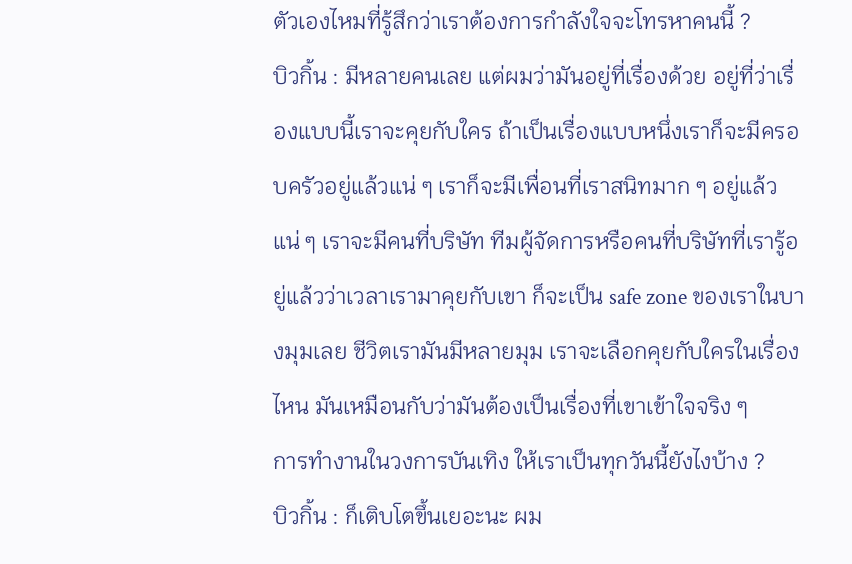ตัวเองไหมที่รู้สึกว่าเราต้องการกำลังใจจะโทรหาคนนี้ ?
บิวกิ้น : มีหลายคนเลย แต่ผมว่ามันอยู่ที่เรื่องด้วย อยู่ที่ว่าเรื่องแบบนี้เราจะคุยกับใคร ถ้าเป็นเรื่องแบบหนึ่งเราก็จะมีครอบครัวอยู่แล้วแน่ ๆ เราก็จะมีเพื่อนที่เราสนิทมาก ๆ อยู่แล้วแน่ ๆ เราจะมีคนที่บริษัท ทีมผู้จัดการหรือคนที่บริษัทที่เรารู้อยู่แล้วว่าเวลาเรามาคุยกับเขา ก็จะเป็น safe zone ของเราในบางมุมเลย ชีวิตเรามันมีหลายมุม เราจะเลือกคุยกับใครในเรื่องไหน มันเหมือนกับว่ามันต้องเป็นเรื่องที่เขาเข้าใจจริง ๆ
การทำงานในวงการบันเทิง ให้เราเป็นทุกวันนี้ยังไงบ้าง ?
บิวกิ้น : ก็เติบโตขึ้นเยอะนะ ผม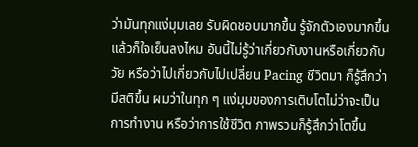ว่ามันทุกแง่มุมเลย รับผิดชอบมากขึ้น รู้จักตัวเองมากขึ้น แล้วก็ใจเย็นลงไหม อันนี้ไม่รู้ว่าเกี่ยวกับงานหรือเกี่ยวกับวัย หรือว่าไปเกี่ยวกับไปเปลี่ยน Pacing ชีวิตมา ก็รู้สึกว่ามีสติขึ้น ผมว่าในทุก ๆ แง่มุมของการเติบโตไม่ว่าจะเป็นการทำงาน หรือว่าการใช้ชีวิต ภาพรวมก็รู้สึกว่าโตขึ้น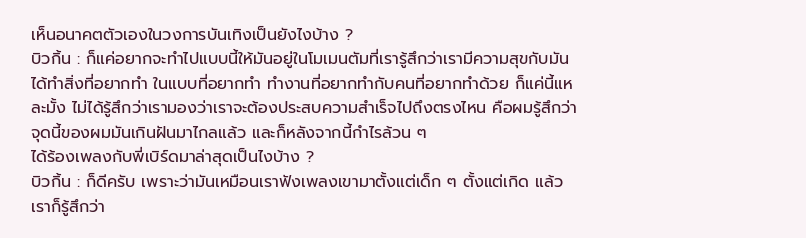เห็นอนาคตตัวเองในวงการบันเทิงเป็นยังไงบ้าง ?
บิวกิ้น : ก็แค่อยากจะทำไปแบบนี้ให้มันอยู่ในโมเมนตัมที่เรารู้สึกว่าเรามีความสุขกับมัน ได้ทำสิ่งที่อยากทำ ในแบบที่อยากทำ ทำงานที่อยากทำกับคนที่อยากทำด้วย ก็แค่นี้แหละมั้ง ไม่ได้รู้สึกว่าเรามองว่าเราจะต้องประสบความสำเร็จไปถึงตรงไหน คือผมรู้สึกว่าจุดนี้ของผมมันเกินฝันมาไกลแล้ว และก็หลังจากนี้กำไรล้วน ๆ
ได้ร้องเพลงกับพี่เบิร์ดมาล่าสุดเป็นไงบ้าง ?
บิวกิ้น : ก็ดีครับ เพราะว่ามันเหมือนเราฟังเพลงเขามาตั้งแต่เด็ก ๆ ตั้งแต่เกิด แล้วเราก็รู้สึกว่า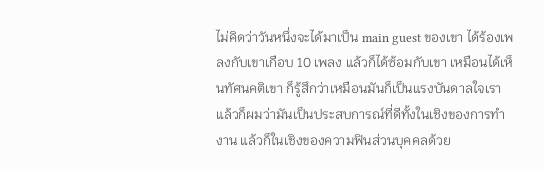ไม่คิดว่าวันหนึ่งจะได้มาเป็น main guest ของเขา ได้ร้องเพลงกับเขาเกือบ 10 เพลง แล้วก็ได้ซ้อมกับเขา เหมือนได้เห็นทัศนคติเขา ก็รู้สึกว่าเหมือนมันก็เป็นแรงบันดาลใจเรา แล้วก็ผมว่ามันเป็นประสบการณ์ที่ดีทั้งในเชิงของการทำงาน แล้วก็ในเชิงของความฟินส่วนบุคคลด้วย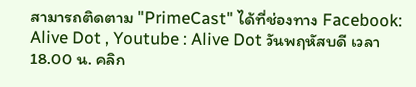สามารถติดตาม "PrimeCast" ได้ที่ช่องทาง Facebook: Alive Dot , Youtube : Alive Dot วันพฤหัสบดี เวลา 18.00 น. คลิก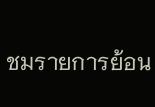ชมรายการย้อน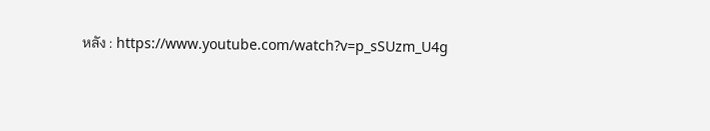หลัง : https://www.youtube.com/watch?v=p_sSUzm_U4g